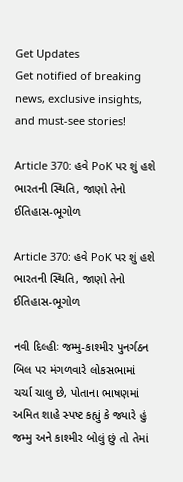Get Updates
Get notified of breaking news, exclusive insights, and must-see stories!

Article 370: હવે PoK પર શું હશે ભારતની સ્થિતિ, જાણો તેનો ઈતિહાસ-ભૂગોળ

Article 370: હવે PoK પર શું હશે ભારતની સ્થિતિ, જાણો તેનો ઈતિહાસ-ભૂગોળ

નવી દિલ્હીઃ જમ્મુ-કાશ્મીર પુનર્ગઠન બિલ પર મંગળવારે લોકસભામાં ચર્ચા ચાલુ છે, પોતાના ભાષણમાં અમિત શાહે સ્પષ્ટ કહ્યું કે જ્યારે હું જમ્મુ અને કાશ્મીર બોલું છું તો તેમાં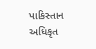પાકિસ્તાન અધિકૃત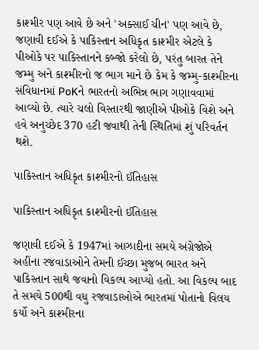કાશ્મીર પણ આવે છે અને 'અક્સાઈ ચીન' પણ આવે છે, જણાવી દઈએ કે પાકિસ્તાન અધિકૃત કાશ્મીર એટલે કે પીઓકે પર પાકિસ્તાનને કબ્જો કરેલો છે, પરંતુ બારત તેને જમ્મુ અને કાશ્મીરનો જ ભાગ માને છે કેમ કે જમ્મુ-કાશ્મીરના સંવિધાનમાં PoKને ભારતનો અભિન્ન ભાગ ગણાવવામાં આવ્યો છે. ત્યારે ચલો વિસ્તારથી જાણીએ પીઓકે વિશે અને હવે અનુચ્છેદ 370 હટી જવાથી તેની સ્થિતિમાં શું પરિવર્તન થશે.

પાકિસ્તાન અધિકૃત કાશ્મીરનો ઈતિહાસ

પાકિસ્તાન અધિકૃત કાશ્મીરનો ઈતિહાસ

જણાવી દઈએ કે 1947માં આઝાદીના સમયે અંગ્રેજોએ અહીંના રજવાડાઓને તેમની ઈચ્છા મુજબ ભારત અને પાકિસ્તાન સાથે જવાનો વિકલ્પ આપ્યો હતો. આ વિકલ્પ બાદ તે સમયે 500થી વધુ રજવાડાઓએ ભારતમાં પોતાનો વિલય કર્યો અને કાશ્મીરના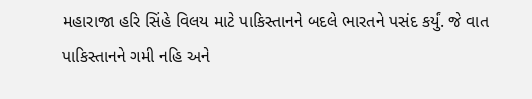મહારાજા હરિ સિંહે વિલય માટે પાકિસ્તાનને બદલે ભારતને પસંદ કર્યું. જે વાત પાકિસ્તાનને ગમી નહિ અને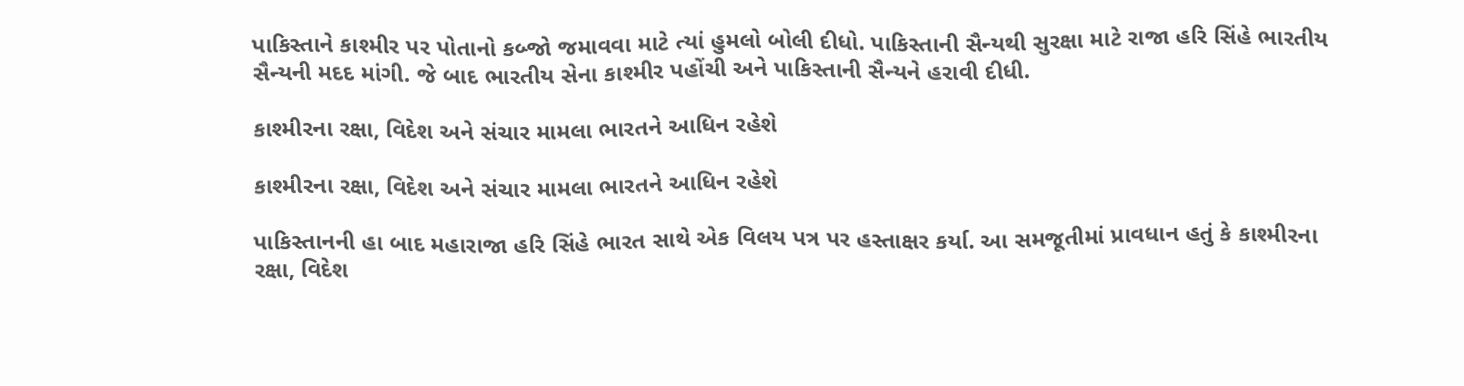પાકિસ્તાને કાશ્મીર પર પોતાનો કબ્જો જમાવવા માટે ત્યાં હુમલો બોલી દીધો. પાકિસ્તાની સૈન્યથી સુરક્ષા માટે રાજા હરિ સિંહે ભારતીય સૈન્યની મદદ માંગી. જે બાદ ભારતીય સેના કાશ્મીર પહોંચી અને પાકિસ્તાની સૈન્યને હરાવી દીધી.

કાશ્મીરના રક્ષા, વિદેશ અને સંચાર મામલા ભારતને આધિન રહેશે

કાશ્મીરના રક્ષા, વિદેશ અને સંચાર મામલા ભારતને આધિન રહેશે

પાકિસ્તાનની હા બાદ મહારાજા હરિ સિંહે ભારત સાથે એક વિલય પત્ર પર હસ્તાક્ષર કર્યા. આ સમજૂતીમાં પ્રાવધાન હતું કે કાશ્મીરના રક્ષા, વિદેશ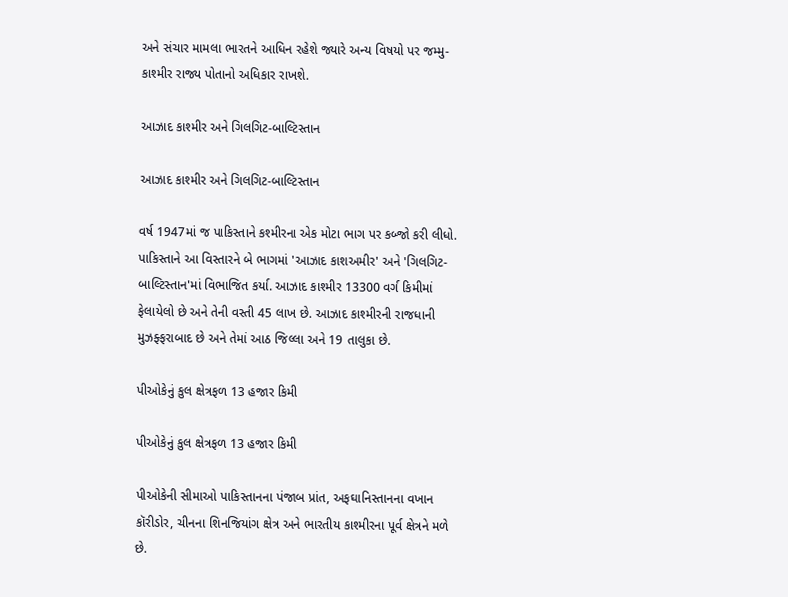અને સંચાર મામલા ભારતને આધિન રહેશે જ્યારે અન્ય વિષયો પર જમ્મુ-કાશ્મીર રાજ્ય પોતાનો અધિકાર રાખશે.

આઝાદ કાશ્મીર અને ગિલગિટ-બાલ્ટિસ્તાન

આઝાદ કાશ્મીર અને ગિલગિટ-બાલ્ટિસ્તાન

વર્ષ 1947માં જ પાકિસ્તાને કશ્મીરના એક મોટા ભાગ પર કબ્જો કરી લીધો. પાકિસ્તાને આ વિસ્તારને બે ભાગમાં 'આઝાદ કાશઅમીર' અને 'ગિલગિટ-બાલ્ટિસ્તાન'માં વિભાજિત કર્યા. આઝાદ કાશ્મીર 13300 વર્ગ કિમીમાં ફેલાયેલો છે અને તેની વસ્તી 45 લાખ છે. આઝાદ કાશ્મીરની રાજધાની મુઝફ્ફરાબાદ છે અને તેમાં આઠ જિલ્લા અને 19 તાલુકા છે.

પીઓકેનું કુલ ક્ષેત્રફળ 13 હજાર કિમી

પીઓકેનું કુલ ક્ષેત્રફળ 13 હજાર કિમી

પીઓકેની સીમાઓ પાકિસ્તાનના પંજાબ પ્રાંત, અફઘાનિસ્તાનના વખાન કૉરીડોર, ચીનના શિનજિયાંગ ક્ષેત્ર અને ભારતીય કાશ્મીરના પૂર્વ ક્ષેત્રને મળે છે.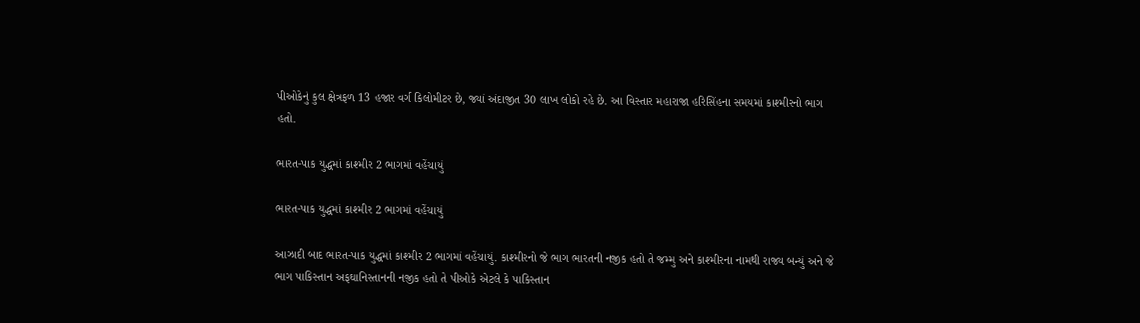પીઓકેનું કુલ ક્ષેત્રફળ 13 હજાર વર્ગ કિલોમીટર છે, જ્યાં અંદાજીત 30 લાખ લોકો રહે છે. આ વિસ્તાર મહારાજા હરિસિંહના સમયમાં કાશ્મીરનો ભાગ હતો.

ભારત-પાક યુદ્ધમાં કાશ્મીર 2 ભાગમાં વહેંચાયું

ભારત-પાક યુદ્ધમાં કાશ્મીર 2 ભાગમાં વહેંચાયું

આઝાદી બાદ ભારત-પાક યુદ્ધમાં કાશ્મીર 2 ભાગમાં વહેંચાયું. કાશ્મીરનો જે ભાગ ભારતની નજીક હતો તે જમ્મુ અને કાશ્મીરના નામથી રાજ્ય બન્યું અને જે ભાગ પાકિસ્તાન અફઘાનિસ્તાનની નજીક હતો તે પીઓકે એટલે કે પાકિસ્તાન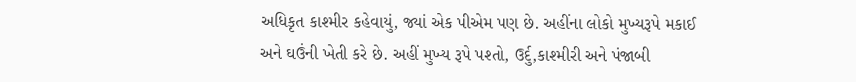અધિકૃત કાશ્મીર કહેવાયું, જ્યાં એક પીએમ પણ છે. અહીંના લોકો મુખ્યરૂપે મકાઈ અને ઘઉંની ખેતી કરે છે. અહીં મુખ્ય રૂપે પશ્તો, ઉર્દુ,કાશ્મીરી અને પંજાબી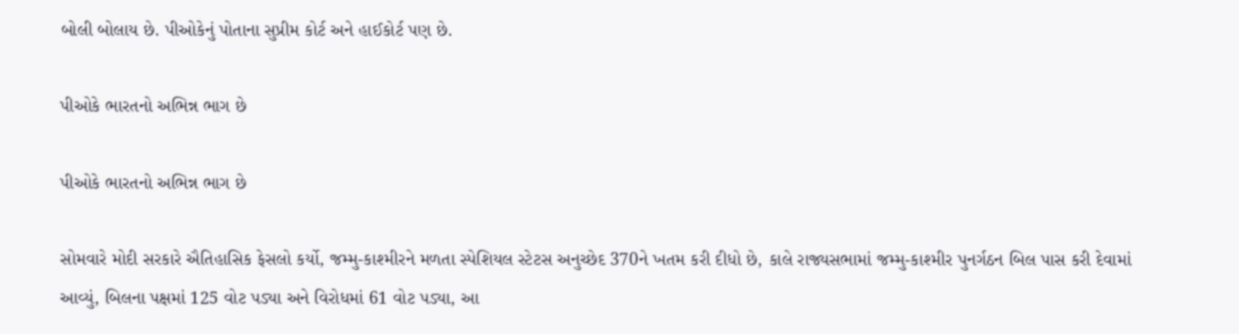બોલી બોલાય છે. પીઓકેનું પોતાના સુપ્રીમ કોર્ટ અને હાઈકોર્ટ પણ છે.

પીઓકે ભારતનો અભિન્ન ભાગ છે

પીઓકે ભારતનો અભિન્ન ભાગ છે

સોમવારે મોદી સરકારે ઐતિહાસિક ફેસલો કર્યો, જમ્મુ-કાશ્મીરને મળતા સ્પેશિયલ સ્ટેટસ અનુચ્છેદ 370ને ખતમ કરી દીધો છે, કાલે રાજ્યસભામાં જમ્મુ-કાશ્મીર પુનર્ગઠન બિલ પાસ કરી દેવામાં આવ્યું, બિલના પક્ષમાં 125 વોટ પડ્યા અને વિરોધમાં 61 વોટ પડ્યા, આ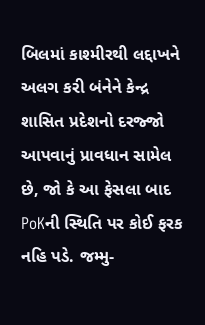બિલમાં કાશ્મીરથી લદ્દાખને અલગ કરી બંનેને કેન્દ્ર શાસિત પ્રદેશનો દરજ્જો આપવાનું પ્રાવધાન સામેલ છે, જો કે આ ફેસલા બાદ PoKની સ્થિતિ પર કોઈ ફરક નહિ પડે. જમ્મુ-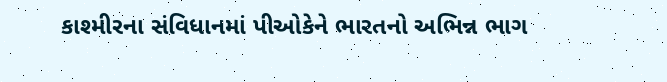કાશ્મીરના સંવિધાનમાં પીઓકેને ભારતનો અભિન્ન ભાગ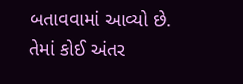બતાવવામાં આવ્યો છે. તેમાં કોઈ અંતર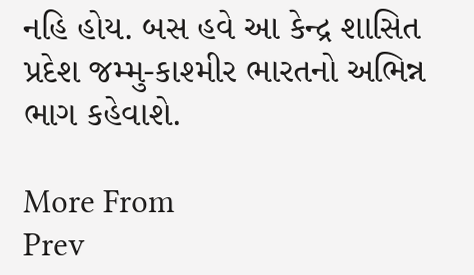નહિ હોય. બસ હવે આ કેન્દ્ર શાસિત પ્રદેશ જમ્મુ-કાશ્મીર ભારતનો અભિન્ન ભાગ કહેવાશે.

More From
Prev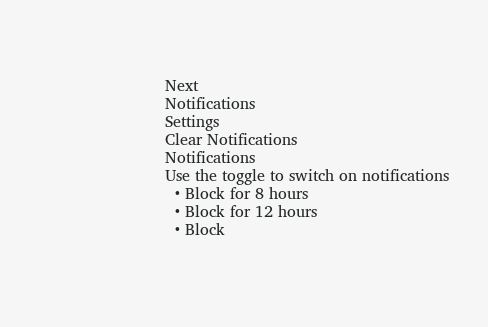Next
Notifications
Settings
Clear Notifications
Notifications
Use the toggle to switch on notifications
  • Block for 8 hours
  • Block for 12 hours
  • Block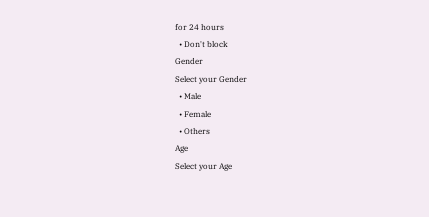for 24 hours
  • Don't block
Gender
Select your Gender
  • Male
  • Female
  • Others
Age
Select your Age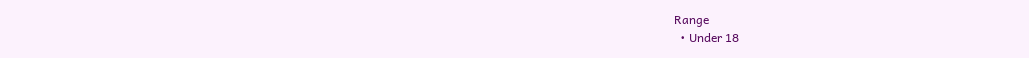Range
  • Under 18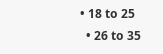• 18 to 25
  • 26 to 35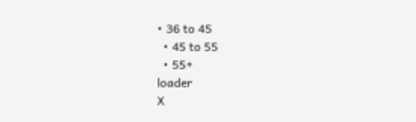• 36 to 45
  • 45 to 55
  • 55+
loader
X